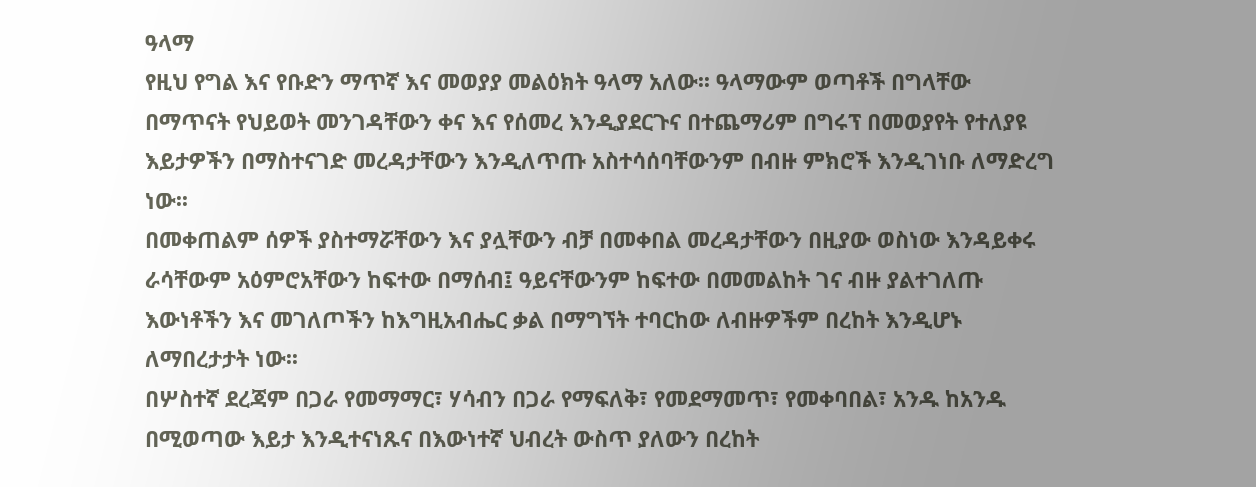ዓላማ
የዚህ የግል እና የቡድን ማጥኛ እና መወያያ መልዕክት ዓላማ አለው፡፡ ዓላማውም ወጣቶች በግላቸው በማጥናት የህይወት መንገዳቸውን ቀና እና የሰመረ እንዲያደርጉና በተጨማሪም በግሩፕ በመወያየት የተለያዩ እይታዎችን በማስተናገድ መረዳታቸውን እንዲለጥጡ አስተሳሰባቸውንም በብዙ ምክሮች እንዲገነቡ ለማድረግ ነው፡፡
በመቀጠልም ሰዎች ያስተማሯቸውን እና ያሏቸውን ብቻ በመቀበል መረዳታቸውን በዚያው ወስነው እንዳይቀሩ ራሳቸውም አዕምሮአቸውን ከፍተው በማሰብ፤ ዓይናቸውንም ከፍተው በመመልከት ገና ብዙ ያልተገለጡ እውነቶችን እና መገለጦችን ከእግዚአብሔር ቃል በማግኘት ተባርከው ለብዙዎችም በረከት እንዲሆኑ ለማበረታታት ነው፡፡
በሦስተኛ ደረጃም በጋራ የመማማር፣ ሃሳብን በጋራ የማፍለቅ፣ የመደማመጥ፣ የመቀባበል፣ አንዱ ከአንዱ በሚወጣው እይታ እንዲተናነጹና በእውነተኛ ህብረት ውስጥ ያለውን በረከት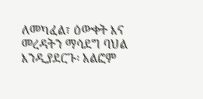ለመካፈል፣ ዕውቀት እና መረዳትን ማሳደግ ባህል እንዲያደርጉ፡ አልፎም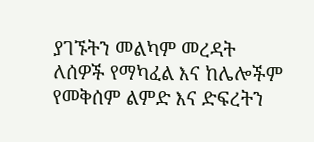ያገኙትን መልካም መረዳት ለሰዎች የማካፈል እና ከሌሎችም የመቅሰም ልምድ እና ድፍረትን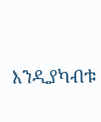እንዲያካብቱ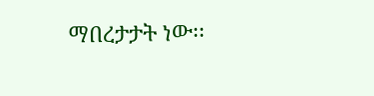ማበረታታት ነው፡፡